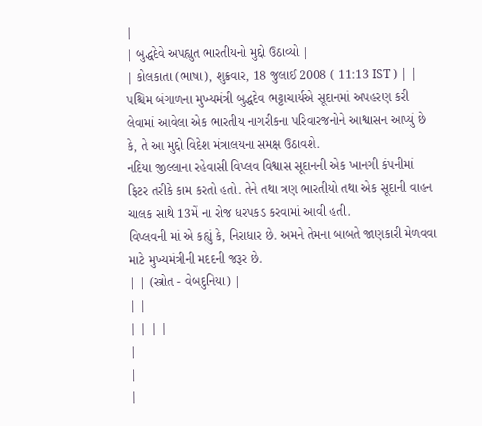|
| બુદ્ધદેવે અપહ્યુત ભારતીયનો મુદ્દો ઉઠાવ્યો |
| કોલકાતા (ભાષા), શુક્રવાર, 18 જુલાઈ 2008 ( 11:13 IST ) | |
પશ્ચિમ બંગાળના મુખ્યમંત્રી બુદ્ધદેવ ભટ્ટાચાર્યએ સૂદાનમાં અપહરણ કરી લેવામાં આવેલા એક ભારતીય નાગરીકના પરિવારજનોને આશ્વાસન આપ્યું છે કે, તે આ મુદ્દો વિદેશ મંત્રાલયના સમક્ષ ઉઠાવશે.
નદિયા જીલ્લાના રહેવાસી વિપ્લવ વિશ્વાસ સૂદાનની એક ખાનગી કંપનીમાં ફિટર તરીકે કામ કરતો હતો. તેને તથા ત્રણ ભારતીયો તથા એક સૂદાની વાહન ચાલક સાથે 13મેં ના રોજ ધરપકડ કરવામાં આવી હતી.
વિપ્લવની માં એ કહ્યું કે, નિરાધાર છે. અમને તેમના બાબતે જાણકારી મેળવવા માટે મુખ્યમંત્રીની મદદની જરૂર છે.
| | (સ્ત્રોત - વેબદુનિયા) |
| |
| | | |
|
|
|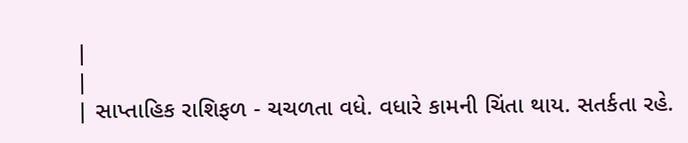|
|
| સાપ્તાહિક રાશિફળ - ચચળતા વધે. વધારે કામની ચિંતા થાય. સતર્કતા રહે.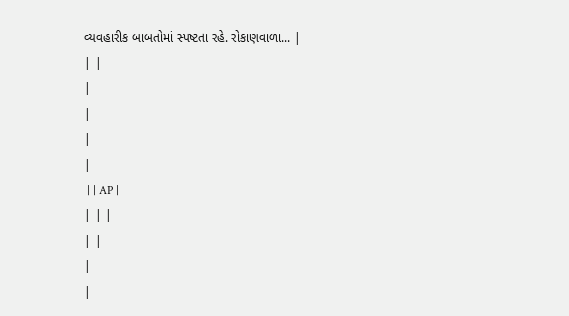વ્યવહારીક બાબતોમાં સ્પષ્ટતા રહે. રોકાણવાળા... |
| |
|
|
|
|
 | | AP |
| | |
| |
|
|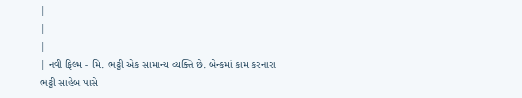|
|
|
| નવી ફિલ્મ - મિ. ભટ્ટી એક સામાન્ય વ્યક્તિ છે. બેન્કમાં કામ કરનારા ભટ્ટી સાહેબ પાસે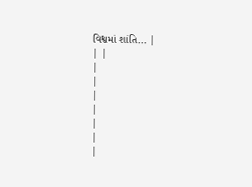વિશ્વમાં શાંતિ... |
| |
|
|
|
|
|
|
|